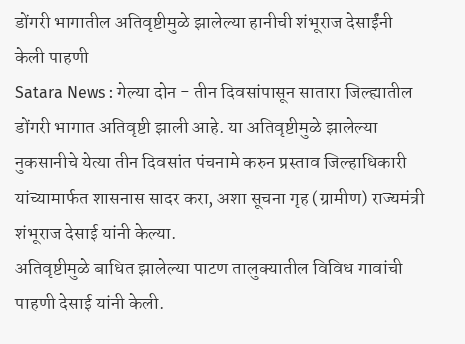डोंगरी भागातील अतिवृष्टीमुळे झालेल्या हानीची शंभूराज देसाईंनी केली पाहणी
Satara News : गेल्या दोन - तीन दिवसांपासून सातारा जिल्ह्यातील डोंगरी भागात अतिवृष्टी झाली आहे. या अतिवृष्टीमुळे झालेल्या नुकसानीचे येत्या तीन दिवसांत पंचनामे करुन प्रस्ताव जिल्हाधिकारी यांच्यामार्फत शासनास सादर करा, अशा सूचना गृह (ग्रामीण) राज्यमंत्री शंभूराज देसाई यांनी केल्या.
अतिवृष्टीमुळे बाधित झालेल्या पाटण तालुक्यातील विविध गावांची पाहणी देसाई यांनी केली.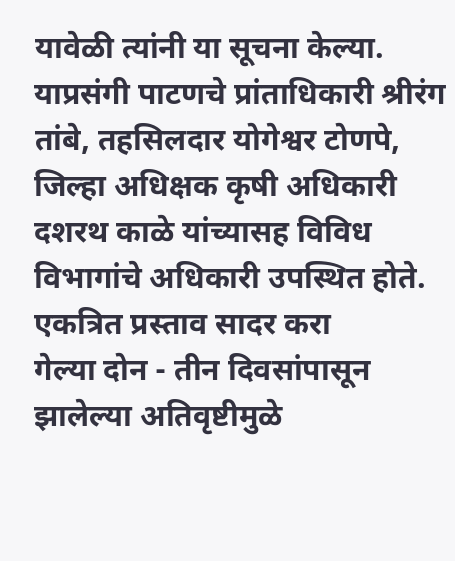यावेळी त्यांनी या सूचना केल्या. याप्रसंगी पाटणचे प्रांताधिकारी श्रीरंग तांबे, तहसिलदार योगेश्वर टोणपे, जिल्हा अधिक्षक कृषी अधिकारी दशरथ काळे यांच्यासह विविध विभागांचे अधिकारी उपस्थित होते.
एकत्रित प्रस्ताव सादर करा
गेल्या दोन - तीन दिवसांपासून झालेल्या अतिवृष्टीमुळे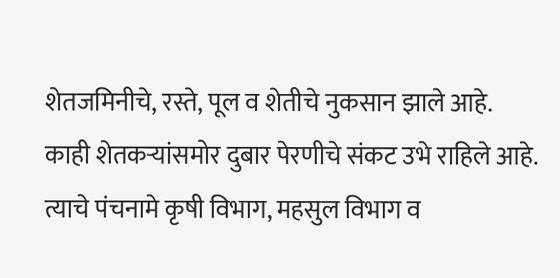शेतजमिनीचे, रस्ते, पूल व शेतीचे नुकसान झाले आहे. काही शेतकऱ्यांसमोर दुबार पेरणीचे संकट उभे राहिले आहे. त्याचे पंचनामे कृषी विभाग, महसुल विभाग व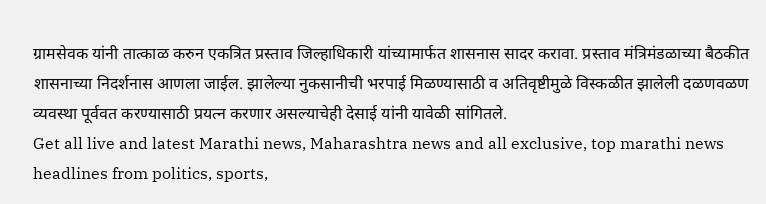ग्रामसेवक यांनी तात्काळ करुन एकत्रित प्रस्ताव जिल्हाधिकारी यांच्यामार्फत शासनास सादर करावा. प्रस्ताव मंत्रिमंडळाच्या बैठकीत शासनाच्या निदर्शनास आणला जाईल. झालेल्या नुकसानीची भरपाई मिळण्यासाठी व अतिवृष्टीमुळे विस्कळीत झालेली दळणवळण व्यवस्था पूर्ववत करण्यासाठी प्रयत्न करणार असल्याचेही देसाई यांनी यावेळी सांगितले.
Get all live and latest Marathi news, Maharashtra news and all exclusive, top marathi news headlines from politics, sports,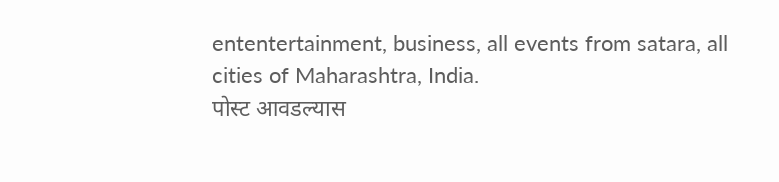ententertainment, business, all events from satara, all cities of Maharashtra, India.
पोस्ट आवडल्यास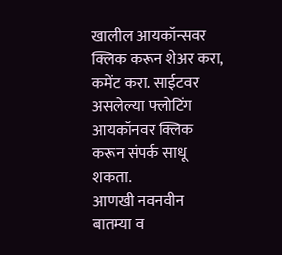खालील आयकॉन्सवर क्लिक करून शेअर करा, कमेंट करा. साईटवर असलेल्या फ्लोटिंग आयकॉनवर क्लिक करून संपर्क साधू शकता.
आणखी नवनवीन बातम्या व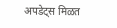अपडेट्स मिळत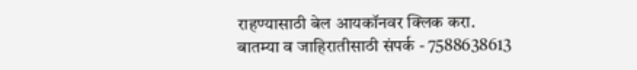राहण्यासाठी बेल आयकॉनवर क्लिक करा.
बातम्या व जाहिरातीसाठी संपर्क - 7588638613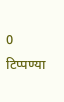0 टिप्पण्या